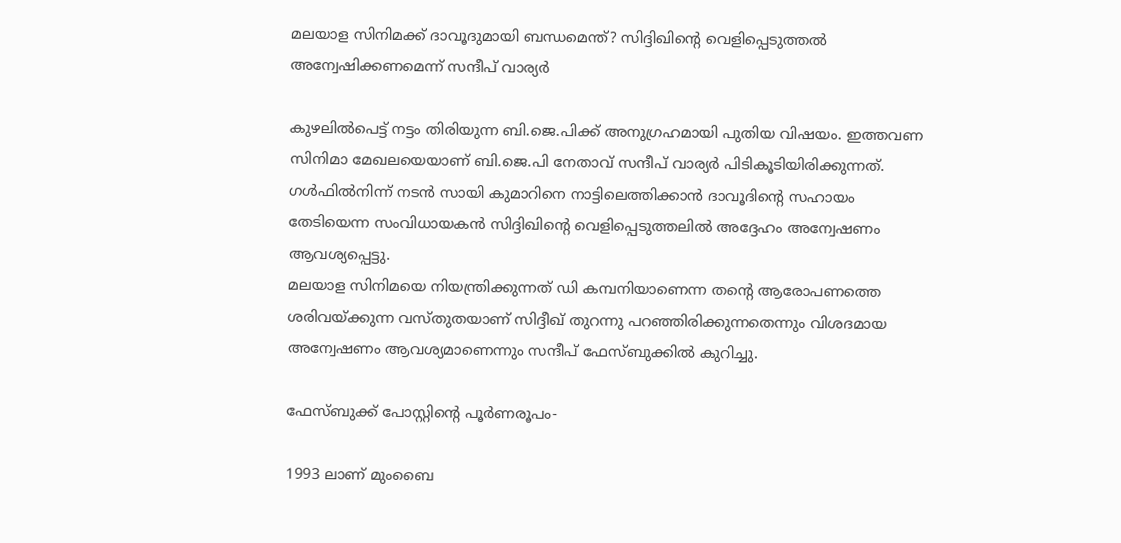മലയാള സിനിമക്ക് ദാവൂദുമായി ബന്ധമെന്ത്? സിദ്ദിഖിന്റെ വെളിപ്പെടുത്തല്‍ അന്വേഷിക്കണമെന്ന് സന്ദീപ് വാര്യര്‍

കുഴലില്‍പെട്ട് നട്ടം തിരിയുന്ന ബി.ജെ.പിക്ക് അനുഗ്രഹമായി പുതിയ വിഷയം. ഇത്തവണ സിനിമാ മേഖലയെയാണ് ബി.ജെ.പി നേതാവ് സന്ദീപ് വാര്യര്‍ പിടികൂടിയിരിക്കുന്നത്. ഗള്‍ഫില്‍നിന്ന് നടന്‍ സായി കുമാറിനെ നാട്ടിലെത്തിക്കാന്‍ ദാവൂദിന്റെ സഹായം തേടിയെന്ന സംവിധായകന്‍ സിദ്ദിഖിന്റെ വെളിപ്പെടുത്തലില്‍ അദ്ദേഹം അന്വേഷണം ആവശ്യപ്പെട്ടു.
മലയാള സിനിമയെ നിയന്ത്രിക്കുന്നത് ഡി കമ്പനിയാണെന്ന തന്റെ ആരോപണത്തെ ശരിവയ്ക്കുന്ന വസ്തുതയാണ് സിദ്ദീഖ് തുറന്നു പറഞ്ഞിരിക്കുന്നതെന്നും വിശദമായ അന്വേഷണം ആവശ്യമാണെന്നും സന്ദീപ് ഫേസ്ബുക്കില്‍ കുറിച്ചു.

ഫേസ്ബുക്ക് പോസ്റ്റിന്റെ പൂര്‍ണരൂപം-

1993 ലാണ് മുംബൈ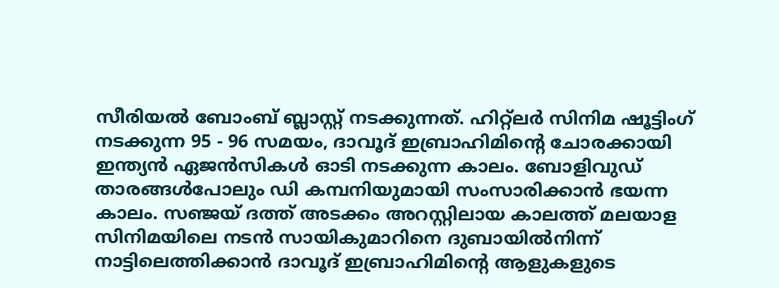സീരിയല്‍ ബോംബ് ബ്ലാസ്റ്റ് നടക്കുന്നത്. ഹിറ്റ്‌ലര്‍ സിനിമ ഷൂട്ടിംഗ് നടക്കുന്ന 95 - 96 സമയം, ദാവൂദ് ഇബ്രാഹിമിന്റെ ചോരക്കായി ഇന്ത്യന്‍ ഏജന്‍സികള്‍ ഓടി നടക്കുന്ന കാലം. ബോളിവുഡ് താരങ്ങള്‍പോലും ഡി കമ്പനിയുമായി സംസാരിക്കാന്‍ ഭയന്ന കാലം. സഞ്ജയ് ദത്ത് അടക്കം അറസ്റ്റിലായ കാലത്ത് മലയാള സിനിമയിലെ നടന്‍ സായികുമാറിനെ ദുബായില്‍നിന്ന് നാട്ടിലെത്തിക്കാന്‍ ദാവൂദ് ഇബ്രാഹിമിന്റെ ആളുകളുടെ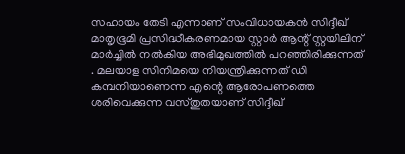സഹായം തേടി എന്നാണ് സംവിധായകന്‍ സിദ്ദീഖ് മാതൃഭൂമി പ്രസിദ്ധീകരണമായ സ്റ്റാര്‍ ആന്റ് സ്റ്റയിലിന് മാര്‍ച്ചില്‍ നല്‍കിയ അഭിമുഖത്തില്‍ പറഞ്ഞിരിക്കുന്നത് . മലയാള സിനിമയെ നിയന്ത്രിക്കുന്നത് ഡി കമ്പനിയാണെന്ന എന്റെ ആരോപണത്തെ ശരിവെക്കുന്ന വസ്തുതയാണ് സിദ്ദീഖ്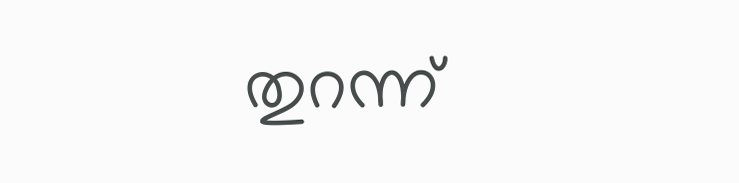തുറന്ന്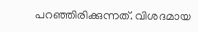പറഞ്ഞിരിക്കുന്നത്. വിശദമായ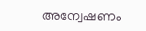അന്വേഷണം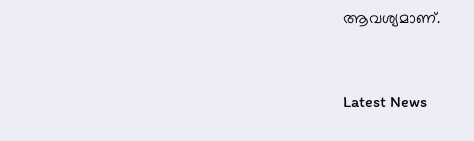ആവശ്യമാണ്.



Latest News